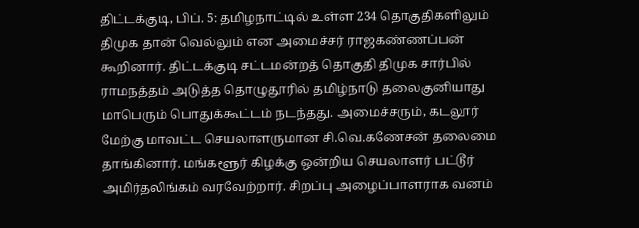திட்டக்குடி, பிப். 5: தமிழநாட்டில் உள்ள 234 தொகுதிகளிலும் திமுக தான் வெல்லும் என அமைச்சர் ராஜகண்ணப்பன் கூறினார். திட்டக்குடி சட்டமன்றத் தொகுதி திமுக சார்பில் ராமநத்தம் அடுத்த தொழுதூரில் தமிழ்நாடு தலைகுனியாது மாபெரும் பொதுக்கூட்டம் நடந்தது. அமைச்சரும், கடலூர் மேற்கு மாவட்ட செயலாளருமான சி.வெ.கணேசன் தலைமை தாங்கினார். மங்களூர் கிழக்கு ஒன்றிய செயலாளர் பட்டூர் அமிர்தலிங்கம் வரவேற்றார். சிறப்பு அழைப்பாளராக வனம்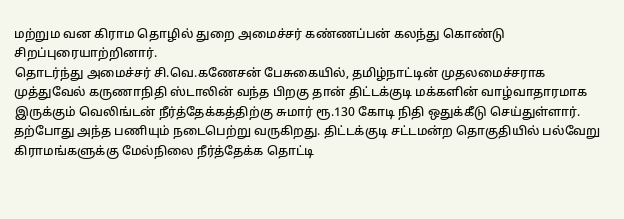மற்றும வன கிராம தொழில் துறை அமைச்சர் கண்ணப்பன் கலந்து கொண்டு சிறப்புரையாற்றினார்.
தொடர்ந்து அமைச்சர் சி.வெ.கணேசன் பேசுகையில், தமிழ்நாட்டின் முதலமைச்சராக முத்துவேல் கருணாநிதி ஸ்டாலின் வந்த பிறகு தான் திட்டக்குடி மக்களின் வாழ்வாதாரமாக இருக்கும் வெலிங்டன் நீர்த்தேக்கத்திற்கு சுமார் ரூ.130 கோடி நிதி ஒதுக்கீடு செய்துள்ளார். தற்போது அந்த பணியும் நடைபெற்று வருகிறது. திட்டக்குடி சட்டமன்ற தொகுதியில் பல்வேறு கிராமங்களுக்கு மேல்நிலை நீர்த்தேக்க தொட்டி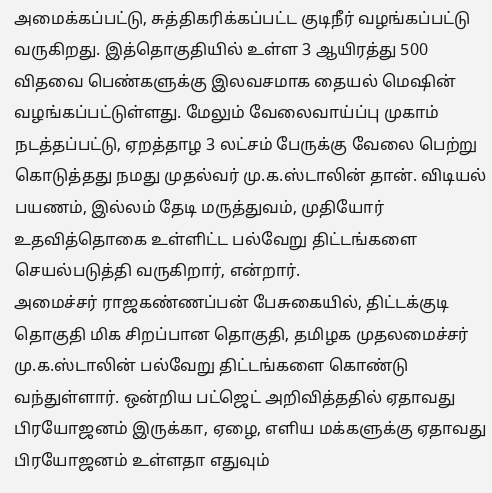அமைக்கப்பட்டு, சுத்திகரிக்கப்பட்ட குடிநீர் வழங்கப்பட்டு வருகிறது. இத்தொகுதியில் உள்ள 3 ஆயிரத்து 500 விதவை பெண்களுக்கு இலவசமாக தையல் மெஷின் வழங்கப்பட்டுள்ளது. மேலும் வேலைவாய்ப்பு முகாம் நடத்தப்பட்டு, ஏறத்தாழ 3 லட்சம் பேருக்கு வேலை பெற்று கொடுத்தது நமது முதல்வர் மு.க.ஸ்டாலின் தான். விடியல் பயணம், இல்லம் தேடி மருத்துவம், முதியோர் உதவித்தொகை உள்ளிட்ட பல்வேறு திட்டங்களை செயல்படுத்தி வருகிறார், என்றார்.
அமைச்சர் ராஜகண்ணப்பன் பேசுகையில், திட்டக்குடி தொகுதி மிக சிறப்பான தொகுதி, தமிழக முதலமைச்சர் மு.க.ஸ்டாலின் பல்வேறு திட்டங்களை கொண்டு வந்துள்ளார். ஒன்றிய பட்ஜெட் அறிவித்ததில் ஏதாவது பிரயோஜனம் இருக்கா, ஏழை, எளிய மக்களுக்கு ஏதாவது பிரயோஜனம் உள்ளதா எதுவும்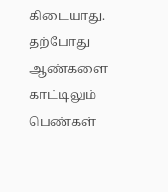கிடையாது. தற்போது ஆண்களை காட்டிலும் பெண்கள்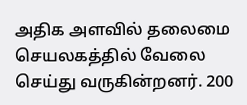அதிக அளவில் தலைமை செயலகத்தில் வேலை செய்து வருகின்றனர். 200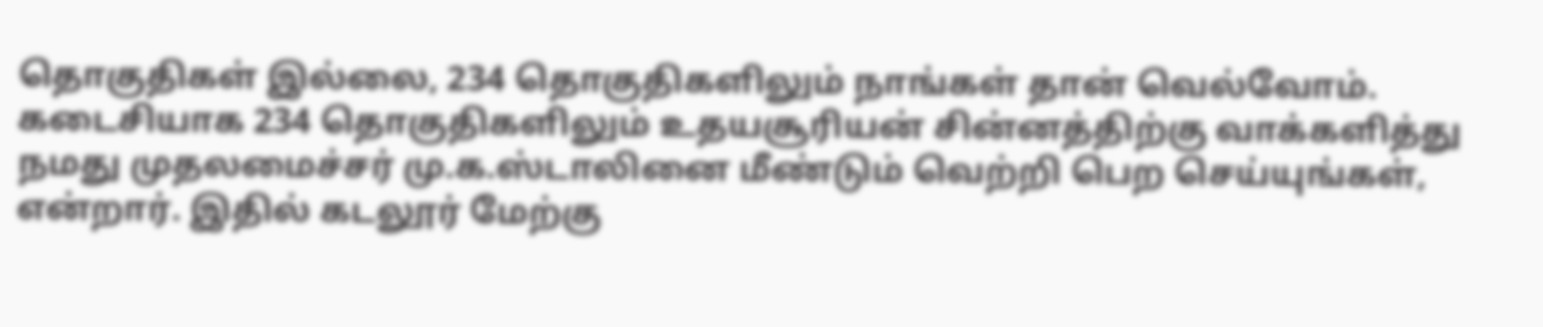தொகுதிகள் இல்லை, 234 தொகுதிகளிலும் நாங்கள் தான் வெல்வோம். கடைசியாக 234 தொகுதிகளிலும் உதயசூரியன் சின்னத்திற்கு வாக்களித்து நமது முதலமைச்சர் மு.க.ஸ்டாலினை மீண்டும் வெற்றி பெற செய்யுங்கள், என்றார். இதில் கடலூர் மேற்கு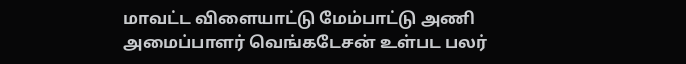மாவட்ட விளையாட்டு மேம்பாட்டு அணி அமைப்பாளர் வெங்கடேசன் உள்பட பலர்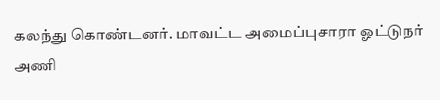கலந்து கொண்டனர். மாவட்ட அமைப்புசாரா ஓட்டுநர் அணி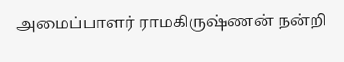அமைப்பாளர் ராமகிருஷ்ணன் நன்றி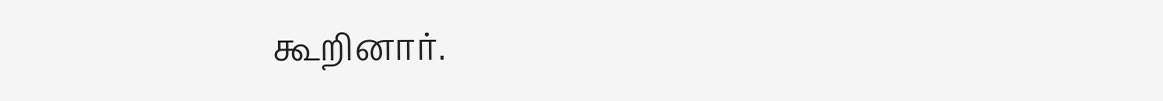கூறினார்.